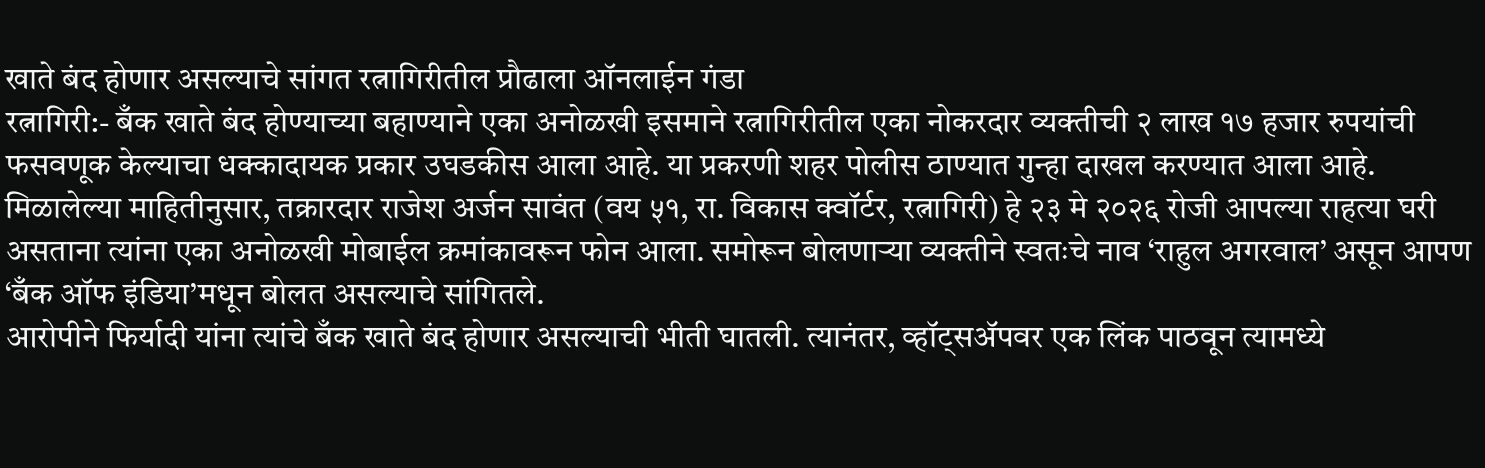खाते बंद होणार असल्याचे सांगत रत्नागिरीतील प्रौढाला ऑनलाईन गंडा
रत्नागिरी:- बँक खाते बंद होण्याच्या बहाण्याने एका अनोळखी इसमाने रत्नागिरीतील एका नोकरदार व्यक्तीची २ लाख १७ हजार रुपयांची फसवणूक केल्याचा धक्कादायक प्रकार उघडकीस आला आहे. या प्रकरणी शहर पोलीस ठाण्यात गुन्हा दाखल करण्यात आला आहे.
मिळालेल्या माहितीनुसार, तक्रारदार राजेश अर्जन सावंत (वय ५१, रा. विकास क्वॉर्टर, रत्नागिरी) हे २३ मे २०२६ रोजी आपल्या राहत्या घरी असताना त्यांना एका अनोळखी मोबाईल क्रमांकावरून फोन आला. समोरून बोलणाऱ्या व्यक्तीने स्वतःचे नाव ‘राहुल अगरवाल’ असून आपण ‘बँक ऑफ इंडिया’मधून बोलत असल्याचे सांगितले.
आरोपीने फिर्यादी यांना त्यांचे बँक खाते बंद होणार असल्याची भीती घातली. त्यानंतर, व्हॉट्सॲपवर एक लिंक पाठवून त्यामध्ये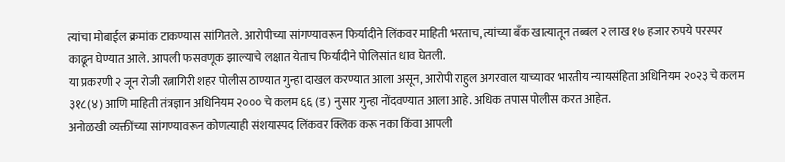त्यांचा मोबाईल क्रमांक टाकण्यास सांगितले. आरोपीच्या सांगण्यावरून फिर्यादीने लिंकवर माहिती भरताच, त्यांच्या बँक खात्यातून तब्बल २ लाख १७ हजार रुपये परस्पर काढून घेण्यात आले. आपली फसवणूक झाल्याचे लक्षात येताच फिर्यादीने पोलिसांत धाव घेतली.
या प्रकरणी २ जून रोजी रत्नागिरी शहर पोलीस ठाण्यात गुन्हा दाखल करण्यात आला असून, आरोपी राहुल अगरवाल याच्यावर भारतीय न्यायसंहिता अधिनियम २०२३ चे कलम ३१८(४) आणि माहिती तंत्रज्ञान अधिनियम २००० चे कलम ६६ (ड) नुसार गुन्हा नोंदवण्यात आला आहे. अधिक तपास पोलीस करत आहेत.
अनोळखी व्यक्तींच्या सांगण्यावरून कोणत्याही संशयास्पद लिंकवर क्लिक करू नका किंवा आपली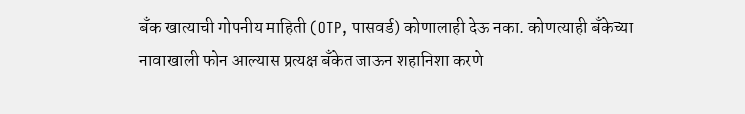बँक खात्याची गोपनीय माहिती (OTP, पासवर्ड) कोणालाही देऊ नका. कोणत्याही बँकेच्या नावाखाली फोन आल्यास प्रत्यक्ष बँकेत जाऊन शहानिशा करणे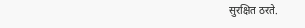सुरक्षित ठरते.